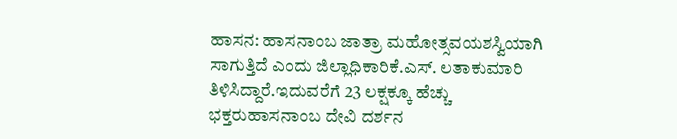ಹಾಸನ: ಹಾಸನಾಂಬ ಜಾತ್ರಾ ಮಹೋತ್ಸವಯಶಸ್ವಿಯಾಗಿ ಸಾಗುತ್ತಿದೆ ಎಂದು ಜಿಲ್ಲಾಧಿಕಾರಿಕೆ.ಎಸ್. ಲತಾಕುಮಾರಿ ತಿಳಿಸಿದ್ದಾರೆ.ಇದುವರೆಗೆ 23 ಲಕ್ಷಕ್ಕೂ ಹೆಚ್ಚು ಭಕ್ತರುಹಾಸನಾಂಬ ದೇವಿ ದರ್ಶನ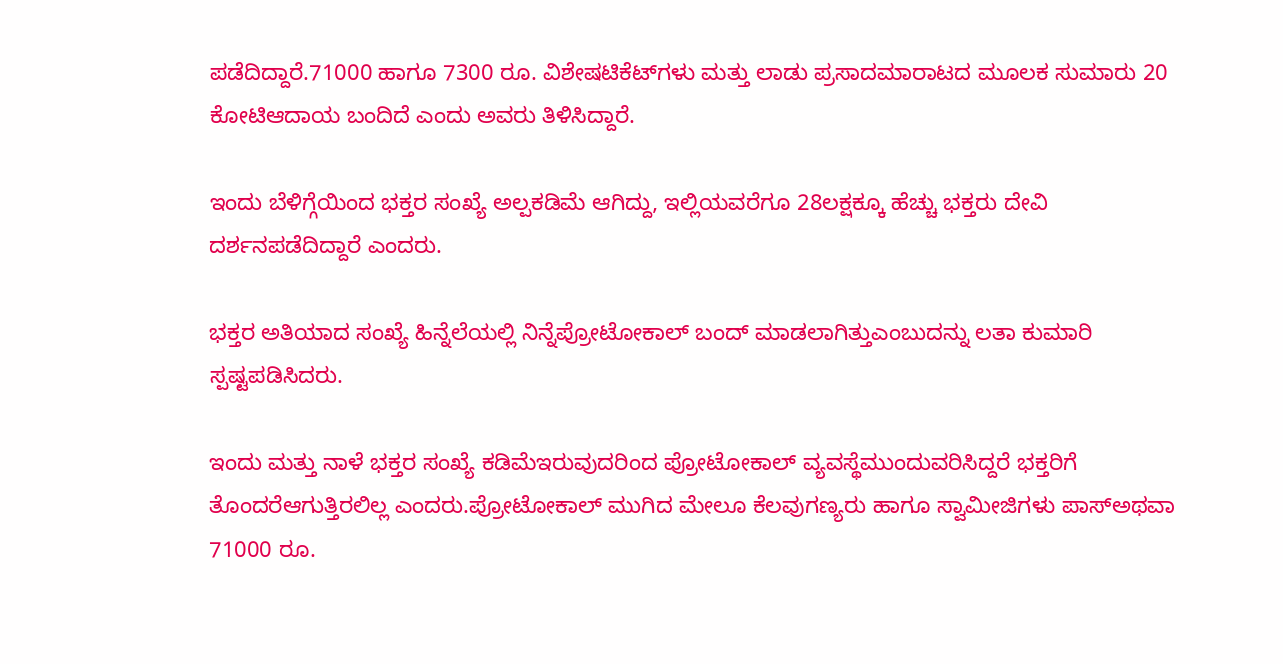ಪಡೆದಿದ್ದಾರೆ.71000 ಹಾಗೂ 7300 ರೂ. ವಿಶೇಷಟಿಕೆಟ್‌ಗಳು ಮತ್ತು ಲಾಡು ಪ್ರಸಾದಮಾರಾಟದ ಮೂಲಕ ಸುಮಾರು 20 ಕೋಟಿಆದಾಯ ಬಂದಿದೆ ಎಂದು ಅವರು ತಿಳಿಸಿದ್ದಾರೆ.

ಇಂದು ಬೆಳಿಗ್ಗೆಯಿಂದ ಭಕ್ತರ ಸಂಖ್ಯೆ ಅಲ್ಪಕಡಿಮೆ ಆಗಿದ್ದು, ಇಲ್ಲಿಯವರೆಗೂ 28ಲಕ್ಷಕ್ಕೂ ಹೆಚ್ಚು ಭಕ್ತರು ದೇವಿ ದರ್ಶನಪಡೆದಿದ್ದಾರೆ ಎಂದರು.

ಭಕ್ತರ ಅತಿಯಾದ ಸಂಖ್ಯೆ ಹಿನ್ನೆಲೆಯಲ್ಲಿ ನಿನ್ನೆಪ್ರೋಟೋಕಾಲ್ ಬಂದ್ ಮಾಡಲಾಗಿತ್ತುಎಂಬುದನ್ನು ಲತಾ ಕುಮಾರಿ ಸ್ಪಷ್ಟಪಡಿಸಿದರು.

ಇಂದು ಮತ್ತು ನಾಳೆ ಭಕ್ತರ ಸಂಖ್ಯೆ ಕಡಿಮೆಇರುವುದರಿಂದ ಪ್ರೋಟೋಕಾಲ್ ವ್ಯವಸ್ಥೆಮುಂದುವರಿಸಿದ್ದರೆ ಭಕ್ತರಿಗೆ ತೊಂದರೆಆಗುತ್ತಿರಲಿಲ್ಲ ಎಂದರು.ಪ್ರೋಟೋಕಾಲ್ ಮುಗಿದ ಮೇಲೂ ಕೆಲವುಗಣ್ಯರು ಹಾಗೂ ಸ್ವಾಮೀಜಿಗಳು ಪಾಸ್ಅಥವಾ 71000 ರೂ.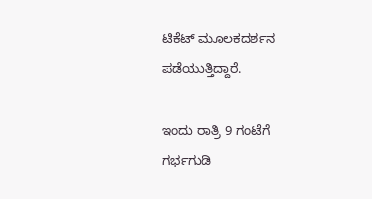ಟಿಕೆಟ್ ಮೂಲಕದರ್ಶನ ಪಡೆಯುತ್ತಿದ್ದಾರೆ.

ಇಂದು ರಾತ್ರಿ 9 ಗಂಟೆಗೆ ಗರ್ಭಗುಡಿ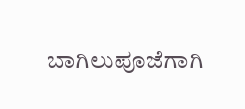ಬಾಗಿಲುಪೂಜೆಗಾಗಿ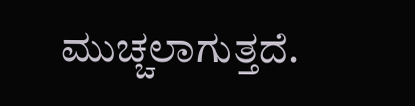ಮುಚ್ಚಲಾಗುತ್ತದೆ.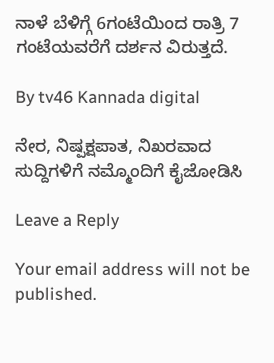ನಾಳೆ ಬೆಳಿಗ್ಗೆ 6ಗಂಟೆಯಿಂದ ರಾತ್ರಿ 7 ಗಂಟೆಯವರೆಗೆ ದರ್ಶನ ವಿರುತ್ತದೆ.

By tv46 Kannada digital

ನೇರ, ನಿಷ್ಪಕ್ಷಪಾತ, ನಿಖರವಾದ ಸುದ್ದಿಗಳಿಗೆ ನಮ್ಮೊಂದಿಗೆ ಕೈಜೋಡಿಸಿ

Leave a Reply

Your email address will not be published.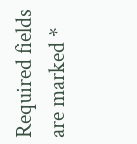Required fields are marked *